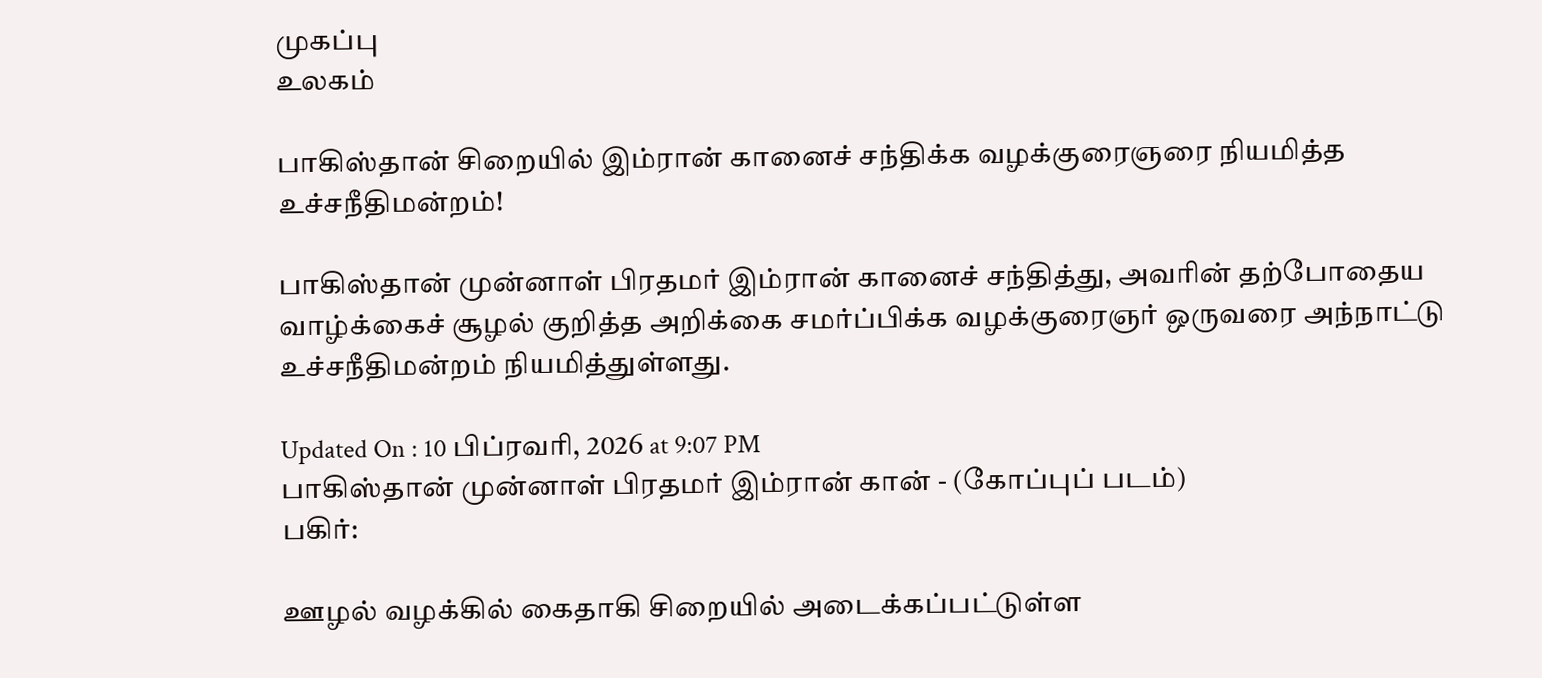முகப்பு
உலகம்

பாகிஸ்தான் சிறையில் இம்ரான் கானைச் சந்திக்க வழக்குரைஞரை நியமித்த உச்சநீதிமன்றம்!

பாகிஸ்தான் முன்னாள் பிரதமர் இம்ரான் கானைச் சந்தித்து, அவரின் தற்போதைய வாழ்க்கைச் சூழல் குறித்த அறிக்கை சமர்ப்பிக்க வழக்குரைஞர் ஒருவரை அந்நாட்டு உச்சநீதிமன்றம் நியமித்துள்ளது.

Updated On : 10 பிப்ரவரி, 2026 at 9:07 PM
பாகிஸ்தான் முன்னாள் பிரதமர் இம்ரான் கான் - (கோப்புப் படம்)
பகிர்:

ஊழல் வழக்கில் கைதாகி சிறையில் அடைக்கப்பட்டுள்ள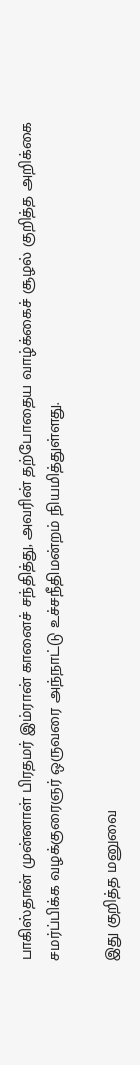பாகிஸ்தான் முன்னாள் பிரதமர் இம்ரான் கானைச் சந்தித்து, அவரின் தற்போதைய வாழ்க்கைச் சூழல் குறித்த அறிக்கை சமர்ப்பிக்க வழக்குரைஞர் ஒருவரை அந்நாட்டு உச்சநீதிமன்றம் நியமித்துள்ளது.

இது குறித்த மனுவை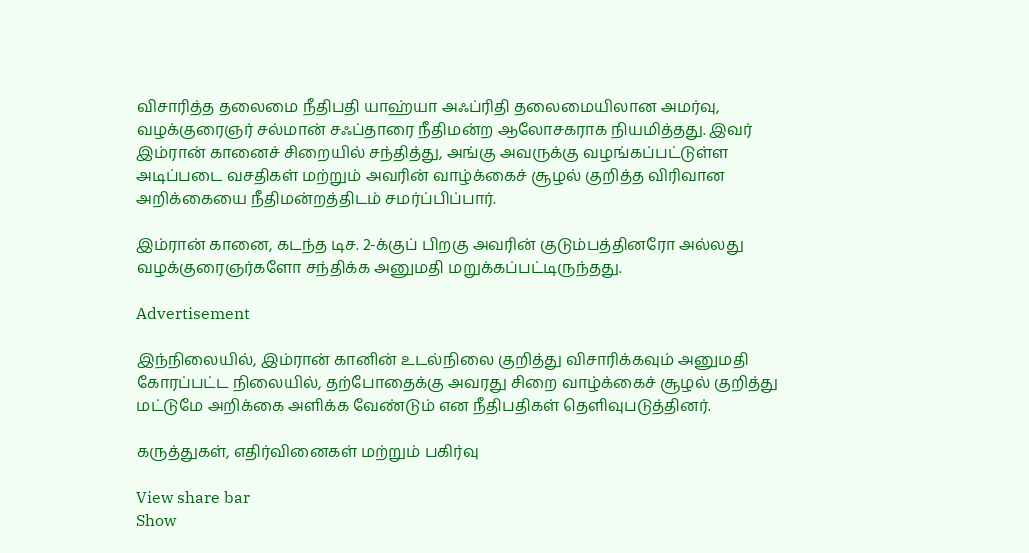விசாரித்த தலைமை நீதிபதி யாஹ்யா அஃப்ரிதி தலைமையிலான அமர்வு, வழக்குரைஞர் சல்மான் சஃப்தாரை நீதிமன்ற ஆலோசகராக நியமித்தது. இவர் இம்ரான் கானைச் சிறையில் சந்தித்து, அங்கு அவருக்கு வழங்கப்பட்டுள்ள அடிப்படை வசதிகள் மற்றும் அவரின் வாழ்க்கைச் சூழல் குறித்த விரிவான அறிக்கையை நீதிமன்றத்திடம் சமர்ப்பிப்பார்.

இம்ரான் கானை, கடந்த டிச. 2-க்குப் பிறகு அவரின் குடும்பத்தினரோ அல்லது வழக்குரைஞர்களோ சந்திக்க அனுமதி மறுக்கப்பட்டிருந்தது.

Advertisement

இந்நிலையில், இம்ரான் கானின் உடல்நிலை குறித்து விசாரிக்கவும் அனுமதி கோரப்பட்ட நிலையில், தற்போதைக்கு அவரது சிறை வாழ்க்கைச் சூழல் குறித்து மட்டுமே அறிக்கை அளிக்க வேண்டும் என நீதிபதிகள் தெளிவுபடுத்தினர்.

கருத்துகள், எதிர்வினைகள் மற்றும் பகிர்வு

View share bar
Show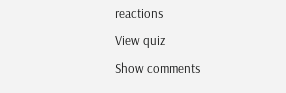reactions
View quiz
Show comments